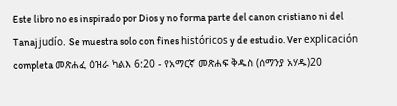Este libro no es inspirado por Dios y no forma parte del canon cristiano ni del Tanaj judío. Se muestra solo con fines históricos y de estudio. Ver explicación completa መጽሐፈ ዕዝራ ካልእ 6:20 - የአማርኛ መጽሐፍ ቅዱስ (ሰማንያ አሃዱ)20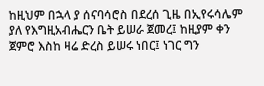ከዚህም በኋላ ያ ሰናባሳሮስ በደረሰ ጊዜ በኢየሩሳሌም ያለ የእግዚአብሔርን ቤት ይሠራ ጀመረ፤ ከዚያም ቀን ጀምሮ እስከ ዛሬ ድረስ ይሠሩ ነበር፤ ነገር ግን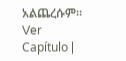አልጨረሱም። Ver Capítulo |